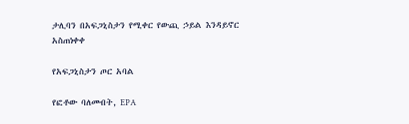ታሊባን በአፍጋኒስታን የሚቀር የውጪ ኃይል እንዳይኖር አስጠነቀቀ

የአፍጋኒስታን ጦር አባል

የፎቶው ባለመብት, EPA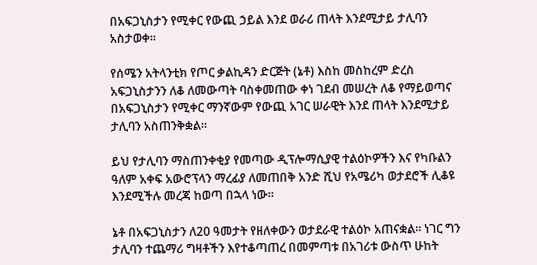በአፍጋኒስታን የሚቀር የውጪ ኃይል እንደ ወራሪ ጠላት እንደሚታይ ታሊባን አስታወቀ።

የሰሜን አትላንቲክ የጦር ቃልኪዳን ድርጅት (ኔቶ) እስከ መስከረም ድረስ አፍጋኒስታንን ለቆ ለመውጣት ባስቀመጠው ቀነ ገደብ መሠረት ለቆ የማይወጣና በአፍጋኒስታን የሚቀር ማንኛውም የውጪ አገር ሠራዊት እንደ ጠላት እንደሚታይ ታሊባን አስጠንቅቋል።

ይህ የታሊባን ማስጠንቀቂያ የመጣው ዲፕሎማሲያዊ ተልዕኮዎችን እና የካቡልን ዓለም አቀፍ አውሮፕላን ማረፊያ ለመጠበቅ አንድ ሺህ የአሜሪካ ወታደሮች ሊቆዩ እንደሚችሉ መረጃ ከወጣ በኋላ ነው።

ኔቶ በአፍጋኒስታን ለ20 ዓመታት የዘለቀውን ወታደራዊ ተልዕኮ አጠናቋል። ነገር ግን ታሊባን ተጨማሪ ግዛቶችን እየተቆጣጠረ በመምጣቱ በአገሪቱ ውስጥ ሁከት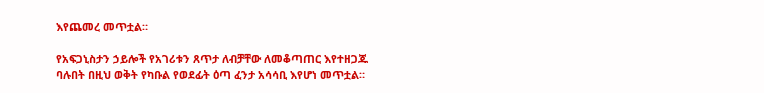እየጨመረ መጥቷል።

የአፍጋኒስታን ኃይሎች የአገሪቱን ጸጥታ ለብቻቸው ለመቆጣጠር እየተዘጋጁ ባሉበት በዚህ ወቅት የካቡል የወደፊት ዕጣ ፈንታ አሳሳቢ እየሆነ መጥቷል።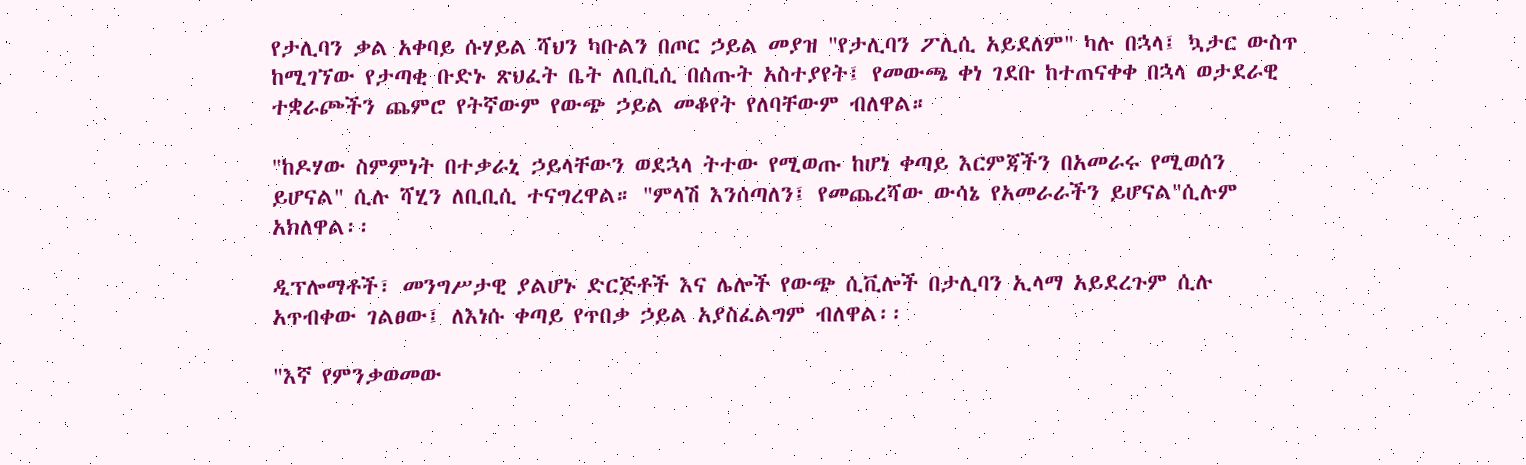የታሊባን ቃል አቀባይ ሱሃይል ሻህን ካቡልን በጦር ኃይል መያዝ "የታሊባን ፖሊሲ አይደለም" ካሉ በኋላ፤ ኳታር ውስጥ ከሚገኘው የታጣቂ ቡድኑ ጽህፈት ቤት ለቢቢሲ በሰጡት አስተያየት፤ የመውጫ ቀነ ገደቡ ከተጠናቀቀ በኋላ ወታደራዊ ተቋራጮችን ጨምሮ የትኛውም የውጭ ኃይል መቆየት የለባቸውም ብለዋል።

"ከዶሃው ስምምነት በተቃራኒ ኃይላቸውን ወደኋላ ትተው የሚወጡ ከሆነ ቀጣይ እርምጃችን በአመራሩ የሚወሰን ይሆናል" ሲሉ ሻሂን ለቢቢሲ ተናግረዋል። "ምላሽ እንሰጣለን፤ የመጨረሻው ውሳኔ የአመራራችን ይሆናል"ሲሉም አክለዋል፡፡

ዲፕሎማቶች፣ መንግሥታዊ ያልሆኑ ድርጅቶች እና ሌሎች የውጭ ሲቪሎች በታሊባን ኢላማ አይደረጉም ሲሉ አጥብቀው ገልፀው፤ ለእነሱ ቀጣይ የጥበቃ ኃይል አያስፈልግም ብለዋል፡፡

"እኛ የምንቃወመው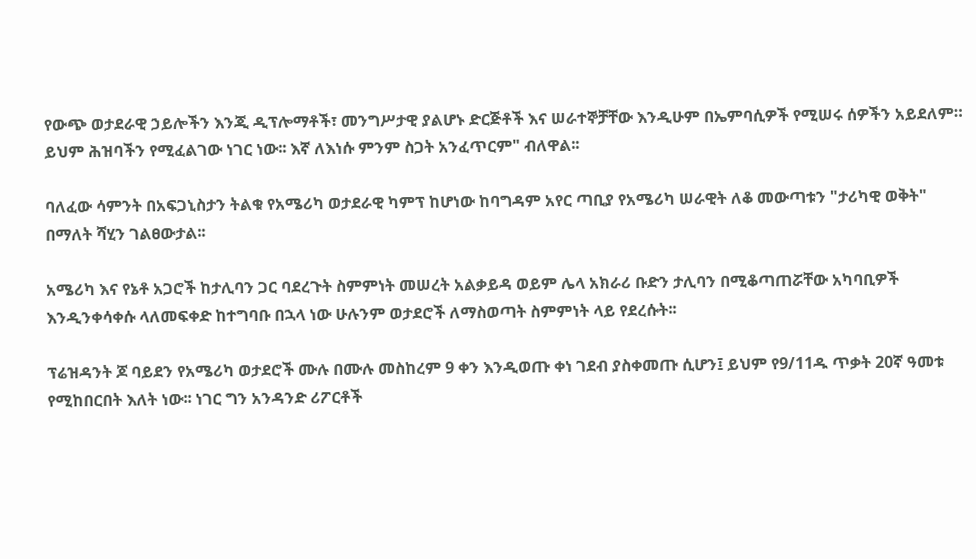የውጭ ወታደራዊ ኃይሎችን እንጂ ዲፕሎማቶች፣ መንግሥታዊ ያልሆኑ ድርጅቶች እና ሠራተኞቻቸው እንዲሁም በኤምባሲዎች የሚሠሩ ሰዎችን አይደለም። ይህም ሕዝባችን የሚፈልገው ነገር ነው፡፡ እኛ ለእነሱ ምንም ስጋት አንፈጥርም" ብለዋል፡፡

ባለፈው ሳምንት በአፍጋኒስታን ትልቁ የአሜሪካ ወታደራዊ ካምፕ ከሆነው ከባግዳም አየር ጣቢያ የአሜሪካ ሠራዊት ለቆ መውጣቱን "ታሪካዊ ወቅት" በማለት ሻሂን ገልፀውታል፡፡

አሜሪካ እና የኔቶ አጋሮች ከታሊባን ጋር ባደረጉት ስምምነት መሠረት አልቃይዳ ወይም ሌላ አክራሪ ቡድን ታሊባን በሚቆጣጠሯቸው አካባቢዎች እንዲንቀሳቀሱ ላለመፍቀድ ከተግባቡ በኋላ ነው ሁሉንም ወታደሮች ለማስወጣት ስምምነት ላይ የደረሱት፡፡

ፕሬዝዳንት ጆ ባይደን የአሜሪካ ወታደሮች ሙሉ በሙሉ መስከረም 9 ቀን እንዲወጡ ቀነ ገደብ ያስቀመጡ ሲሆን፤ ይህም የ9/11ዱ ጥቃት 20ኛ ዓመቱ የሚከበርበት እለት ነው፡፡ ነገር ግን አንዳንድ ሪፖርቶች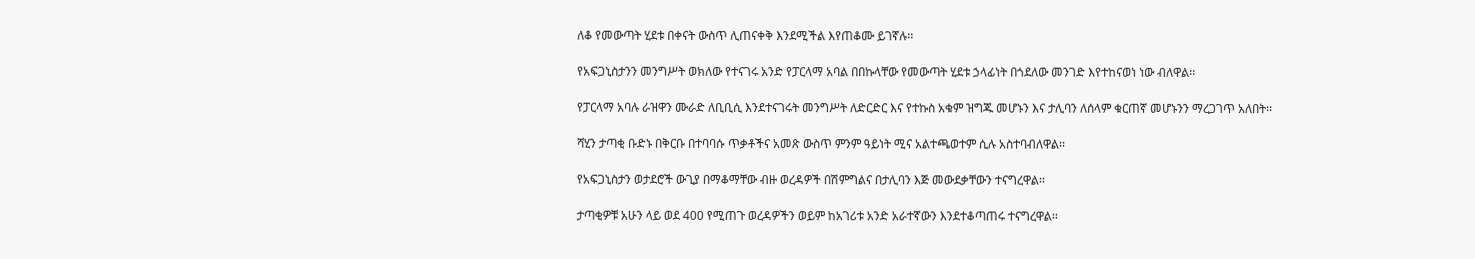ለቆ የመውጣት ሂደቱ በቀናት ውስጥ ሊጠናቀቅ እንደሚችል እየጠቆሙ ይገኛሉ፡፡

የአፍጋኒስታንን መንግሥት ወክለው የተናገሩ አንድ የፓርላማ አባል በበኩላቸው የመውጣት ሂደቱ ኃላፊነት በጎደለው መንገድ እየተከናወነ ነው ብለዋል፡፡

የፓርላማ አባሉ ራዝዋን ሙራድ ለቢቢሲ እንደተናገሩት መንግሥት ለድርድር እና የተኩስ አቁም ዝግጁ መሆኑን እና ታሊባን ለሰላም ቁርጠኛ መሆኑንን ማረጋገጥ አለበት፡፡

ሻሂን ታጣቂ ቡድኑ በቅርቡ በተባባሱ ጥቃቶችና አመጽ ውስጥ ምንም ዓይነት ሚና አልተጫወተም ሲሉ አስተባብለዋል፡፡

የአፍጋኒስታን ወታደሮች ውጊያ በማቆማቸው ብዙ ወረዳዎች በሽምግልና በታሊባን እጅ መውደቃቸውን ተናግረዋል፡፡

ታጣቂዎቹ አሁን ላይ ወደ 400 የሚጠጉ ወረዳዎችን ወይም ከአገሪቱ አንድ አራተኛውን እንደተቆጣጠሩ ተናግረዋል፡፡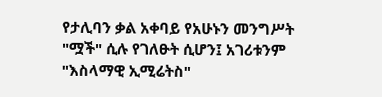የታሊባን ቃል አቀባይ የአሁኑን መንግሥት "ሟች" ሲሉ የገለፁት ሲሆን፤ አገሪቱንም "እስላማዊ ኢሚሬትስ"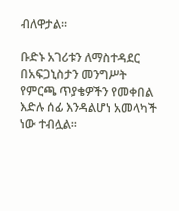ብለዋታል፡፡

ቡድኑ አገሪቱን ለማስተዳደር በአፍጋኒስታን መንግሥት የምርጫ ጥያቄዎችን የመቀበል እድሉ ሰፊ እንዳልሆነ አመላካች ነው ተብሏል፡፡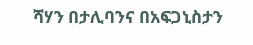ሻሃን በታሊባንና በአፍጋኒስታን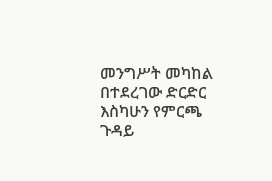መንግሥት መካከል በተደረገው ድርድር እስካሁን የምርጫ ጉዳይ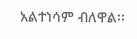አልተነሳም ብለዋል፡፡